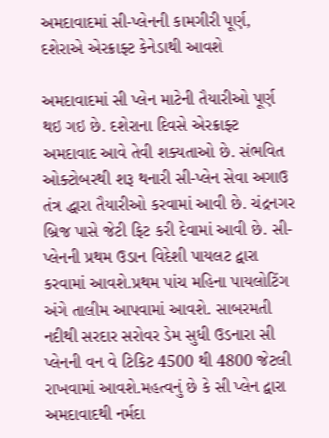અમદાવાદમાં સી-પ્લેનની કામગીરી પૂર્ણ, દશેરાએ એરક્રાફ્ટ કેનેડાથી આવશે

અમદાવાદમાં સી પ્લેન માટેની તૈયારીઓ પૂર્ણ થઇ ગઇ છે. દશેરાના દિવસે એરક્રાફ્ટ અમદાવાદ આવે તેવી શક્યતાઓ છે. સંભવિત ઓક્ટોબરથી શરૂ થનારી સી-પ્લેન સેવા અગાઉ તંત્ર દ્ધારા તૈયારીઓ કરવામાં આવી છે. ચંદ્રનગર બ્રિજ પાસે જેટી ફિટ કરી દેવામાં આવી છે. સી-પ્લેનની પ્રથમ ઉડાન વિદેશી પાયલટ દ્વારા કરવામાં આવશે.પ્રથમ પાંચ મહિના પાયલોટિંગ અંગે તાલીમ આપવામાં આવશે. સાબરમતી નદીથી સરદાર સરોવર ડેમ સુધી ઉડનારા સી પ્લેનની વન વે ટિકિટ 4500 થી 4800 જેટલી રાખવામાં આવશે.મહત્વનું છે કે સી પ્લેન દ્વારા અમદાવાદથી નર્મદા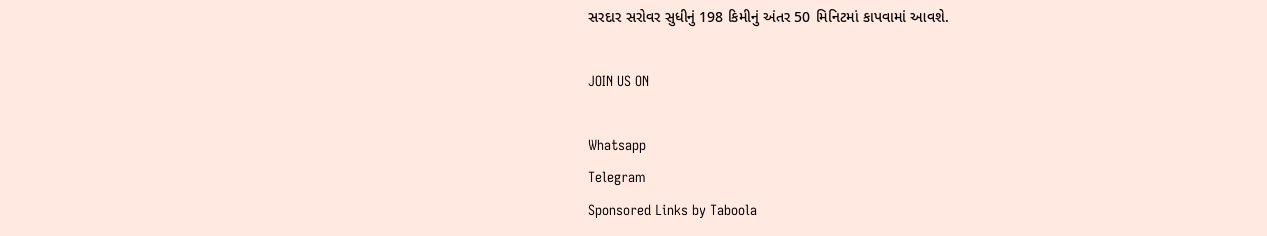સરદાર સરોવર સુધીનું 198 કિમીનું અંતર 50 મિનિટમાં કાપવામાં આવશે.

JOIN US ON

Whatsapp
Telegram
Sponsored Links by Taboola